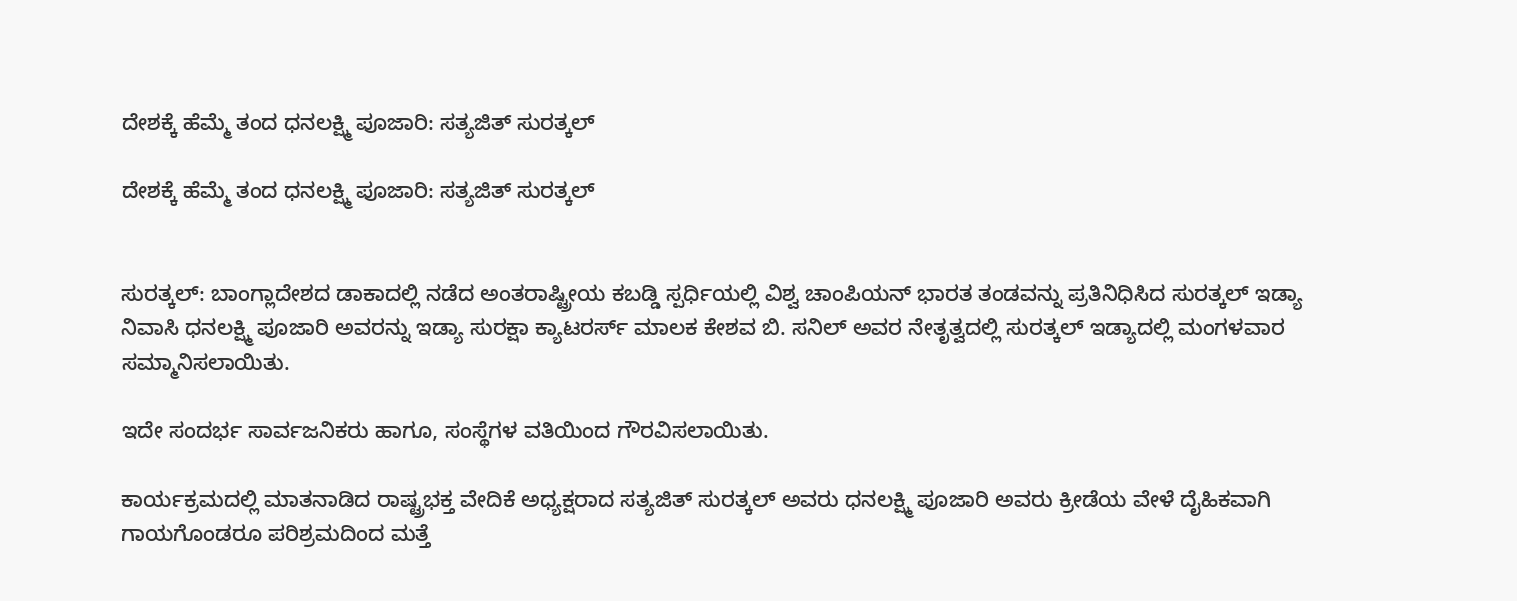ದೇಶಕ್ಕೆ ಹೆಮ್ಮೆ ತಂದ ಧನಲಕ್ಷ್ಮಿ ಪೂಜಾರಿ: ಸತ್ಯಜಿತ್ ಸುರತ್ಕಲ್

ದೇಶಕ್ಕೆ ಹೆಮ್ಮೆ ತಂದ ಧನಲಕ್ಷ್ಮಿ ಪೂಜಾರಿ: ಸತ್ಯಜಿತ್ ಸುರತ್ಕಲ್


ಸುರತ್ಕಲ್: ಬಾಂಗ್ಲಾದೇಶದ ಡಾಕಾದಲ್ಲಿ ನಡೆದ ಅಂತರಾಷ್ಟ್ರೀಯ ಕಬಡ್ಡಿ ಸ್ಪರ್ಧಿಯಲ್ಲಿ ವಿಶ್ವ ಚಾಂಪಿಯನ್ ಭಾರತ ತಂಡವನ್ನು ಪ್ರತಿನಿಧಿಸಿದ ಸುರತ್ಕಲ್ ಇಡ್ಯಾ ನಿವಾಸಿ ಧನಲಕ್ಷ್ಮಿ ಪೂಜಾರಿ ಅವರನ್ನು ಇಡ್ಯಾ ಸುರಕ್ಷಾ ಕ್ಯಾಟರರ್ಸ್ ಮಾಲಕ ಕೇಶವ ಬಿ. ಸನಿಲ್ ಅವರ ನೇತೃತ್ವದಲ್ಲಿ ಸುರತ್ಕಲ್ ಇಡ್ಯಾದಲ್ಲಿ ಮಂಗಳವಾರ ಸಮ್ಮಾನಿಸಲಾಯಿತು.

ಇದೇ ಸಂದರ್ಭ ಸಾರ್ವಜನಿಕರು ಹಾಗೂ, ಸಂಸ್ಥೆಗಳ ವತಿಯಿಂದ ಗೌರವಿಸಲಾಯಿತು.

ಕಾರ್ಯಕ್ರಮದಲ್ಲಿ ಮಾತನಾಡಿದ ರಾಷ್ಟ್ರಭಕ್ತ ವೇದಿಕೆ ಅಧ್ಯಕ್ಷರಾದ ಸತ್ಯಜಿತ್ ಸುರತ್ಕಲ್ ಅವರು ಧನಲಕ್ಷ್ಮಿ ಪೂಜಾರಿ ಅವರು ಕ್ರೀಡೆಯ ವೇಳೆ ದೈಹಿಕವಾಗಿ ಗಾಯಗೊಂಡರೂ ಪರಿಶ್ರಮದಿಂದ ಮತ್ತೆ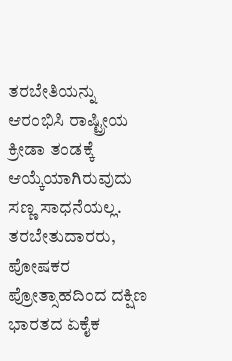ತರಬೇತಿಯನ್ನು ಆರಂಭಿಸಿ ರಾಷ್ಟ್ರೀಯ ಕ್ರೀಡಾ ತಂಡಕ್ಕೆ ಆಯ್ಕೆಯಾಗಿರುವುದು ಸಣ್ಣ ಸಾಧನೆಯಲ್ಲ. ತರಬೇತುದಾರರು, ಪೋಷಕರ ಪ್ರೋತ್ಸಾಹದಿಂದ ದಕ್ಷಿಣ ಭಾರತದ ಏಕೈಕ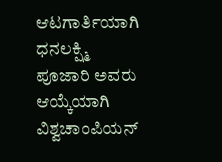ಆಟಗಾರ್ತಿಯಾಗಿ ಧನಲಕ್ಷ್ಮಿ ಪೂಜಾರಿ ಅವರು ಆಯ್ಕೆಯಾಗಿ ವಿಶ್ವಚಾಂಪಿಯನ್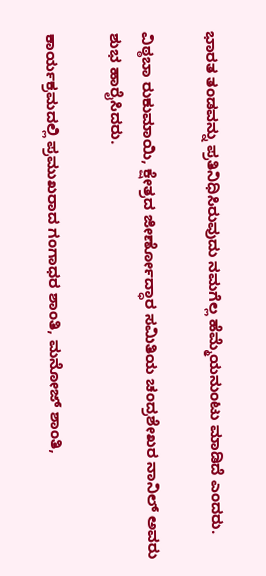ಭಾರತ ತಂಡವನ್ನು ಪ್ರತಿನಿಧಿಸಿರುವುದು ನಮಗೆಲ್ಲ ಹೆಮ್ಮೆಯನುಂಟು ಮಾಡಿದೆ ಎಂದರು.

ವಿಠ್ಠಬಾ ರುಕುಮಾಯಿ, ಕ್ಷೇತ್ರದ ಜೀರ್ಣೋದ್ಧಾರ ಸಮಿತಿಯ ಚಂದ್ರಶೇಖರ ನಾನಿಲ್ ಅವರು ಶುಭ ಹಾರೈಸಿದರು.

ಕಾರ್ಯಕ್ರಮದಲ್ಲಿ ಪ್ರಮುಖರಾದ ಗಂಗಾಧರ ಶಾಂತಿ, ಮನೋಜ್ ಶಾಂತಿ,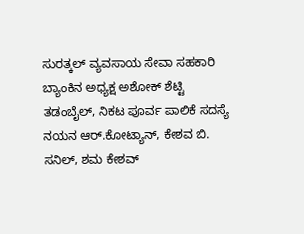ಸುರತ್ಕಲ್ ವ್ಯವಸಾಯ ಸೇವಾ ಸಹಕಾರಿ ಬ್ಯಾಂಕಿನ ಅಧ್ಯಕ್ಷ ಅಶೋಕ್ ಶೆಟ್ಟಿ ತಡಂಬೈಲ್, ನಿಕಟ ಪೂರ್ವ ಪಾಲಿಕೆ ಸದಸ್ಯೆ ನಯನ ಆರ್.ಕೋಟ್ಯಾನ್, ಕೇಶವ ಬಿ. ಸನಿಲ್, ಶಮ ಕೇಶವ್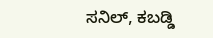ಸನಿಲ್, ಕಬಡ್ಡಿ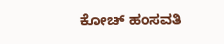ಕೋಚ್ ಹಂಸವತಿ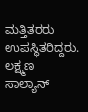ಮತ್ತಿತರರು ಉಪಸ್ಥಿತರಿದ್ದರು. ಲಕ್ಷ್ಮಣ ಸಾಲ್ಯಾನ್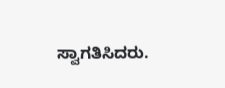ಸ್ವಾಗತಿಸಿದರು.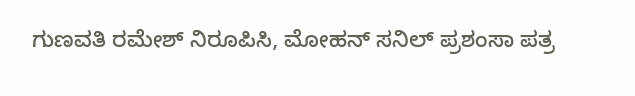ಗುಣವತಿ ರಮೇಶ್ ನಿರೂಪಿಸಿ, ಮೋಹನ್ ಸನಿಲ್ ಪ್ರಶಂಸಾ ಪತ್ರ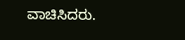ವಾಚಿಸಿದರು.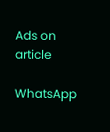Ads on article

WhatsApp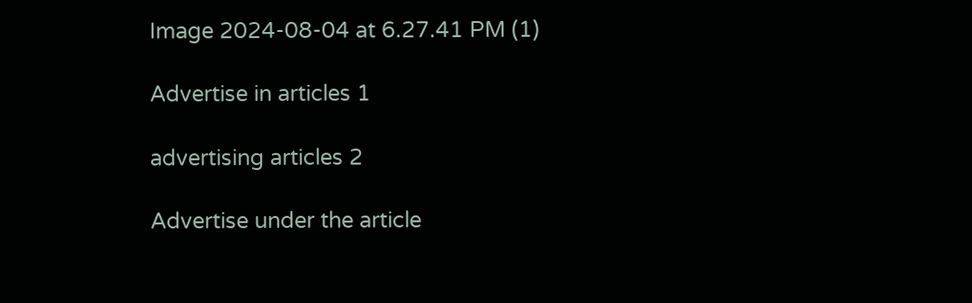Image 2024-08-04 at 6.27.41 PM (1)

Advertise in articles 1

advertising articles 2

Advertise under the article